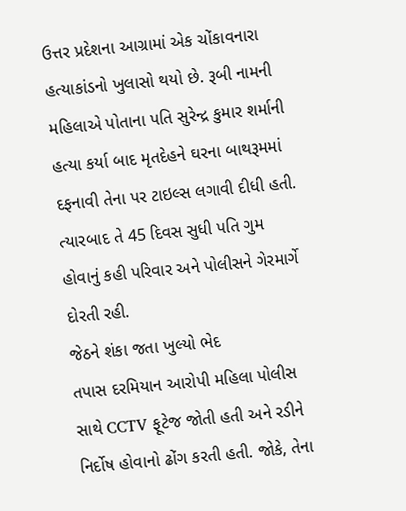ઉત્તર પ્રદેશના આગ્રામાં એક ચોંકાવનારા હત્યાકાંડનો ખુલાસો થયો છે. રૂબી નામની મહિલાએ પોતાના પતિ સુરેન્દ્ર કુમાર શર્માની હત્યા કર્યા બાદ મૃતદેહને ઘરના બાથરૂમમાં દફનાવી તેના પર ટાઇલ્સ લગાવી દીધી હતી. ત્યારબાદ તે 45 દિવસ સુધી પતિ ગુમ હોવાનું કહી પરિવાર અને પોલીસને ગેરમાર્ગે દોરતી રહી.
જેઠને શંકા જતા ખુલ્યો ભેદ
તપાસ દરમિયાન આરોપી મહિલા પોલીસ સાથે CCTV ફૂટેજ જોતી હતી અને રડીને નિર્દોષ હોવાનો ઢોંગ કરતી હતી. જોકે, તેના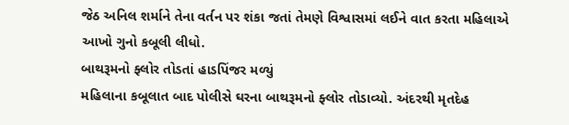જેઠ અનિલ શર્માને તેના વર્તન પર શંકા જતાં તેમણે વિશ્વાસમાં લઈને વાત કરતા મહિલાએ આખો ગુનો કબૂલી લીધો.
બાથરૂમનો ફ્લોર તોડતાં હાડપિંજર મળ્યું
મહિલાના કબૂલાત બાદ પોલીસે ઘરના બાથરૂમનો ફ્લોર તોડાવ્યો. અંદરથી મૃતદેહ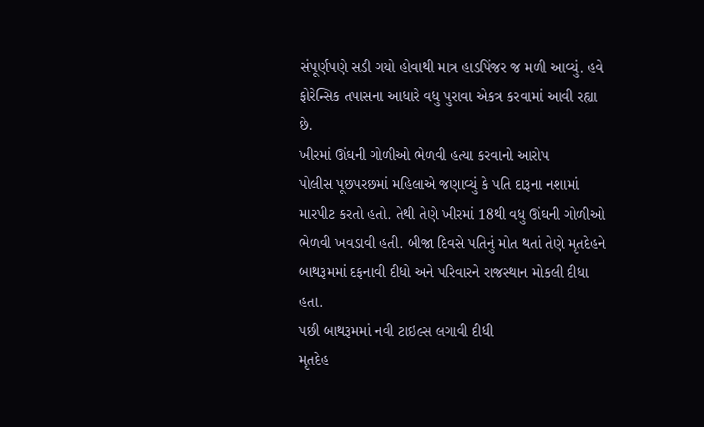સંપૂર્ણપણે સડી ગયો હોવાથી માત્ર હાડપિંજર જ મળી આવ્યું. હવે ફોરેન્સિક તપાસના આધારે વધુ પુરાવા એકત્ર કરવામાં આવી રહ્યા છે.
ખીરમાં ઊંઘની ગોળીઓ ભેળવી હત્યા કરવાનો આરોપ
પોલીસ પૂછપરછમાં મહિલાએ જણાવ્યું કે પતિ દારૂના નશામાં મારપીટ કરતો હતો. તેથી તેણે ખીરમાં 18થી વધુ ઊંઘની ગોળીઓ ભેળવી ખવડાવી હતી. બીજા દિવસે પતિનું મોત થતાં તેણે મૃતદેહને બાથરૂમમાં દફનાવી દીધો અને પરિવારને રાજસ્થાન મોકલી દીધા હતા.
પછી બાથરૂમમાં નવી ટાઇલ્સ લગાવી દીધી
મૃતદેહ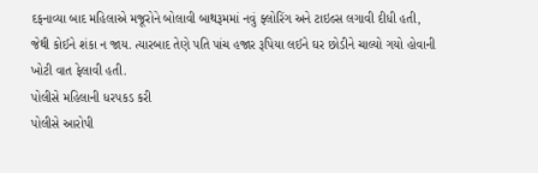દફનાવ્યા બાદ મહિલાએ મજૂરોને બોલાવી બાથરૂમમાં નવું ફ્લોરિંગ અને ટાઇલ્સ લગાવી દીધી હતી, જેથી કોઈને શંકા ન જાય. ત્યારબાદ તેણે પતિ પાંચ હજાર રૂપિયા લઈને ઘર છોડીને ચાલ્યો ગયો હોવાની ખોટી વાત ફેલાવી હતી.
પોલીસે મહિલાની ધરપકડ કરી
પોલીસે આરોપી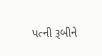પત્ની રૂબીને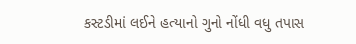કસ્ટડીમાં લઈને હત્યાનો ગુનો નોંધી વધુ તપાસ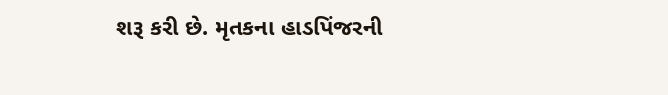શરૂ કરી છે. મૃતકના હાડપિંજરની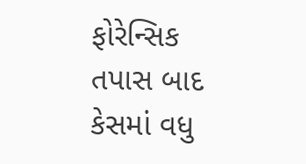ફોરેન્સિક તપાસ બાદ કેસમાં વધુ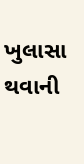ખુલાસા થવાની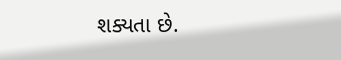શક્યતા છે.